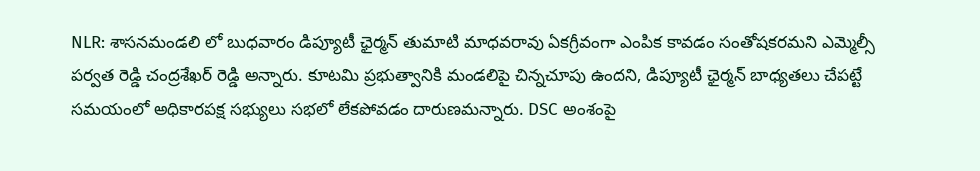NLR: శాసనమండలి లో బుధవారం డిప్యూటీ ఛైర్మన్ తుమాటి మాధవరావు ఏకగ్రీవంగా ఎంపిక కావడం సంతోషకరమని ఎమ్మెల్సీ పర్వత రెడ్డి చంద్రశేఖర్ రెడ్డి అన్నారు. కూటమి ప్రభుత్వానికి మండలిపై చిన్నచూపు ఉందని, డిప్యూటీ ఛైర్మన్ బాధ్యతలు చేపట్టే సమయంలో అధికారపక్ష సభ్యులు సభలో లేకపోవడం దారుణమన్నారు. DSC అంశంపై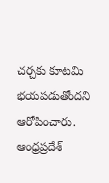చర్చకు కూటమి భయపడుతోందని ఆరోపించారు.
ఆంధ్రప్రదేశ్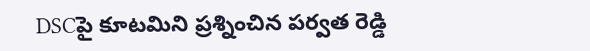DSCపై కూటమిని ప్రశ్నించిన పర్వత రెడ్డి